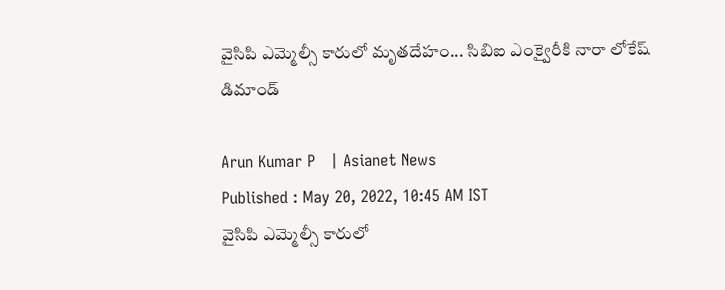వైసిపి ఎమ్మెల్సీ కారులో మృతదేహం... సిబిఐ ఎంక్వైరీకి నారా లోకేష్ డిమాండ్

Arun Kumar P   | Asianet News
Published : May 20, 2022, 10:45 AM IST
వైసిపి ఎమ్మెల్సీ కారులో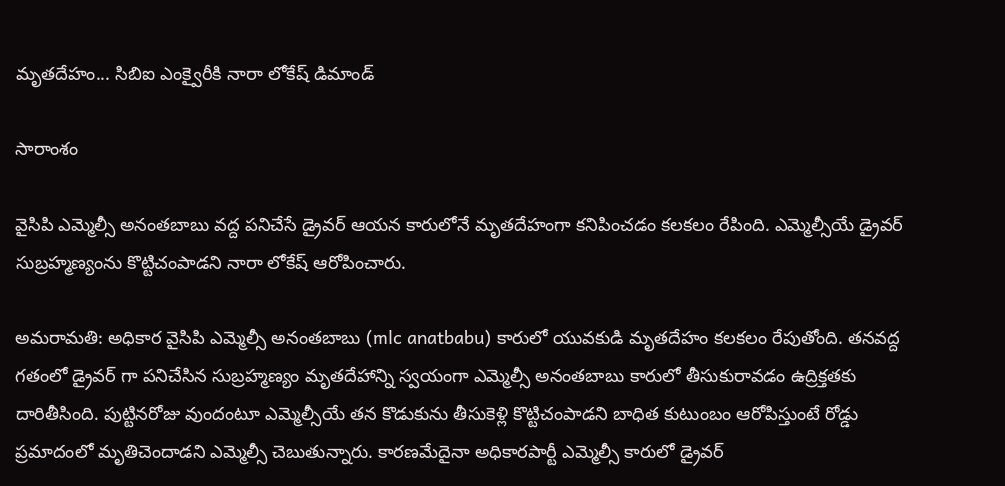మృతదేహం... సిబిఐ ఎంక్వైరీకి నారా లోకేష్ డిమాండ్

సారాంశం

వైసిపి ఎమ్మెల్సీ అనంతబాబు వద్ద పనిచేసే డ్రైవర్ ఆయన కారులోనే మృతదేహంగా కనిపించడం కలకలం రేపింది. ఎమ్మెల్సీయే డ్రైవర్ సుబ్రహ్మణ్యంను కొట్టిచంపాడని నారా లోకేష్ ఆరోపించారు.

అమరామతి: అధికార వైసిపి ఎమ్మెల్సీ అనంతబాబు (mlc anatbabu) కారులో యువకుడి మృతదేహం కలకలం రేపుతోంది. తనవద్ద గతంలో డ్రైవర్ గా పనిచేసిన సుబ్రహ్మణ్యం మృతదేహాన్ని స్వయంగా ఎమ్మెల్సీ అనంతబాబు కారులో తీసుకురావడం ఉద్రిక్తతకు దారితీసింది. పుట్టినరోజు వుందంటూ ఎమ్మెల్సీయే తన కొడుకును తీసుకెళ్లి కొట్టిచంపాడని బాధిత కుటుంబం ఆరోపిస్తుంటే రోడ్డు ప్రమాదంలో మృతిచెందాడని ఎమ్మెల్సీ చెబుతున్నారు. కారణమేదైనా అధికారపార్టీ ఎమ్మెల్సీ కారులో డ్రైవర్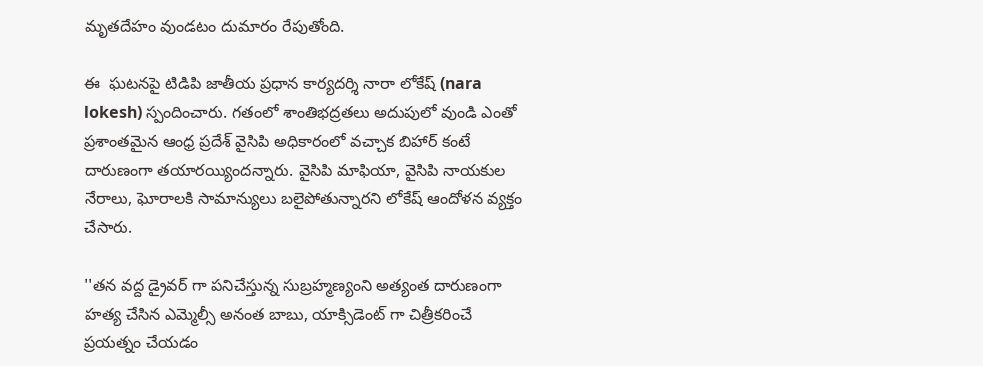మృతదేహం వుండటం దుమారం రేపుతోంది.

ఈ  ఘటనపై టిడిపి జాతీయ ప్రధాన కార్యదర్శి నారా లోకేష్ (nara lokesh) స్పందించారు. గతంలో శాంతిభద్రతలు అదుపులో వుండి ఎంతో ప్రశాంతమైన ఆంధ్ర ప్రదేశ్ వైసిపి అధికారంలో వచ్చాక బిహార్ కంటే దారుణంగా తయారయ్యిందన్నారు. వైసిపి మాఫియా, వైసిపి నాయకుల నేరాలు, ఘోరాలకి సామాన్యులు బలైపోతున్నారని లోకేష్ ఆందోళన వ్యక్తం చేసారు.

''తన వద్ద డ్రైవర్ గా పనిచేస్తున్న సుబ్రహ్మణ్యంని అత్యంత దారుణంగా హత్య చేసిన ఎమ్మెల్సీ అనంత బాబు, యాక్సిడెంట్ గా చిత్రీకరించే ప్రయత్నం చేయడం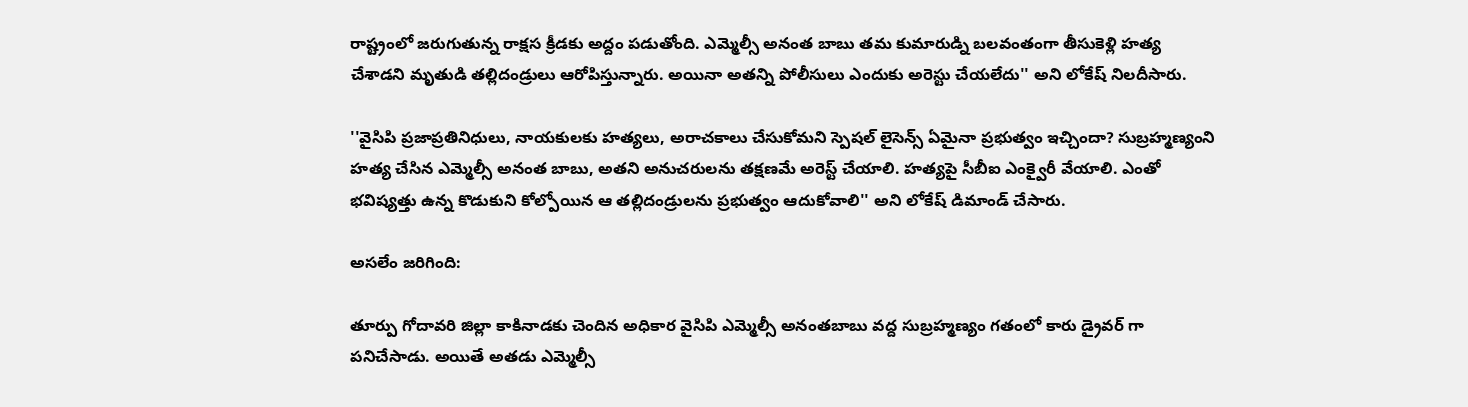రాష్ట్రంలో జరుగుతున్న రాక్షస క్రీడకు అద్దం పడుతోంది. ఎమ్మెల్సీ అనంత బాబు తమ కుమారుడ్ని బలవంతంగా తీసుకెళ్లి హత్య చేశాడని మృతుడి తల్లిదండ్రులు ఆరోపిస్తున్నారు. అయినా అతన్ని పోలీసులు ఎందుకు అరెస్టు చేయలేదు'' అని లోకేష్ నిలదీసారు.

''వైసిపి ప్రజాప్రతినిధులు, నాయకులకు హత్యలు, అరాచకాలు చేసుకోమని స్పెషల్ లైసెన్స్ ఏమైనా ప్రభుత్వం ఇచ్చిందా? సుబ్రహ్మణ్యంని హత్య చేసిన ఎమ్మెల్సీ అనంత బాబు, అతని అనుచరులను తక్షణమే అరెస్ట్ చేయాలి. హత్యపై సీబీఐ ఎంక్వైరీ వేయాలి. ఎంతో భవిష్యత్తు ఉన్న కొడుకుని కోల్పోయిన ఆ తల్లిదండ్రులను ప్రభుత్వం ఆదుకోవాలి'' అని లోకేష్ డిమాండ్ చేసారు.

అసలేం జరిగింది:

తూర్పు గోదావరి జిల్లా కాకినాడకు చెందిన అధికార వైసిపి ఎమ్మెల్సీ అనంతబాబు వద్ద సుబ్రహ్మణ్యం గతంలో కారు డ్రైవర్ గా పనిచేసాడు. అయితే అతడు ఎమ్మెల్సీ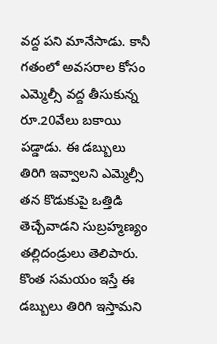వద్ద పని మానేసాడు. కానీ గతంలో అవసరాల కోసం ఎమ్మెల్సీ వద్ద తీసుకున్న రూ.20వేలు బకాయి పడ్డాడు. ఈ డబ్బులు తిరిగి ఇవ్వాలని ఎమ్మెల్సీ తన కొడుకుపై ఒత్తిడి తెచ్చేవాడని సుబ్రహ్మణ్యం తల్లిదండ్రులు తెలిపారు. కొంత సమయం ఇస్తే ఈ డబ్బులు తిరిగి ఇస్తామని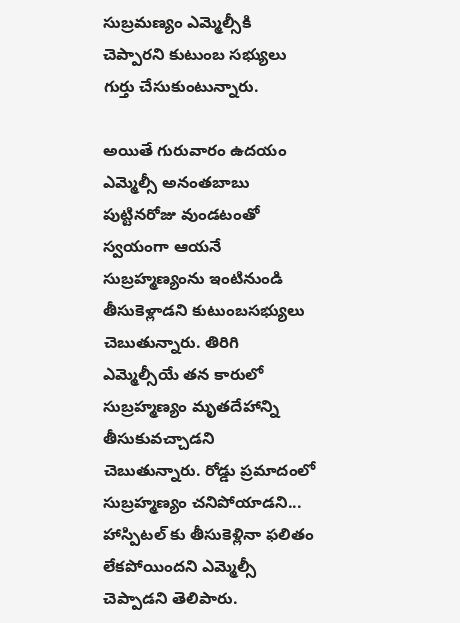సుబ్రమణ్యం ఎమ్మెల్సీకి చెప్పారని కుటుంబ సభ్యులు గుర్తు చేసుకుంటున్నారు.

అయితే గురువారం ఉదయం ఎమ్మెల్సీ అనంతబాబు పుట్టినరోజు వుండటంతో స్వయంగా ఆయనే సుబ్రహ్మణ్యంను ఇంటినుండి తీసుకెళ్లాడని కుటుంబసభ్యులు చెబుతున్నారు. తిరిగి ఎమ్మెల్సీయే తన కారులో సుబ్రహ్మణ్యం మృతదేహాన్ని తీసుకువచ్చాడని చెబుతున్నారు. రోడ్డు ప్రమాదంలో సుబ్రహ్మణ్యం చనిపోయాడని... హాస్పిటల్ కు తీసుకెళ్లినా ఫలితం లేకపోయిందని ఎమ్మెల్సీ చెప్పాడని తెలిపారు.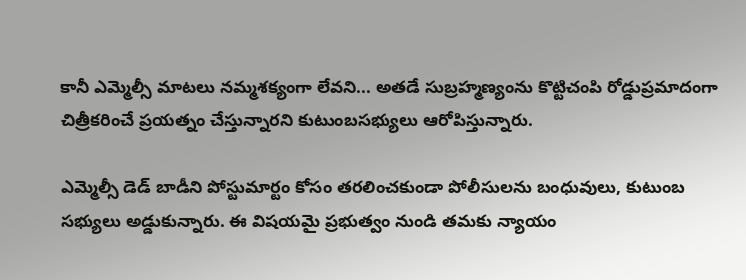కానీ ఎమ్మెల్సీ మాటలు నమ్మశక్యంగా లేవని... అతడే సుబ్రహ్మణ్యంను కొట్టిచంపి రోడ్డుప్రమాదంగా చిత్రీకరించే ప్రయత్నం చేస్తున్నారని కుటుంబసభ్యులు ఆరోపిస్తున్నారు.

ఎమ్మెల్సీ డెడ్ బాడీని పోస్టుమార్టం కోసం తరలించకుండా పోలీసులను బంధువులు, కుటుంబ సభ్యులు అడ్డుకున్నారు. ఈ విషయమై ప్రభుత్వం నుండి తమకు న్యాయం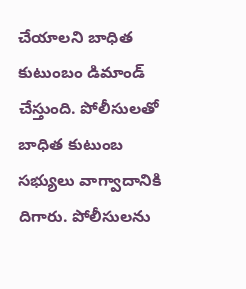చేయాలని బాధిత కుటుంబం డిమాండ్ చేస్తుంది. పోలీసులతో బాధిత కుటుంబ సభ్యులు వాగ్వాదానికి దిగారు. పోలీసులను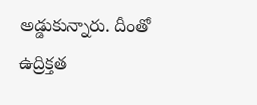అడ్డుకున్నారు. దీంతో ఉద్రిక్తత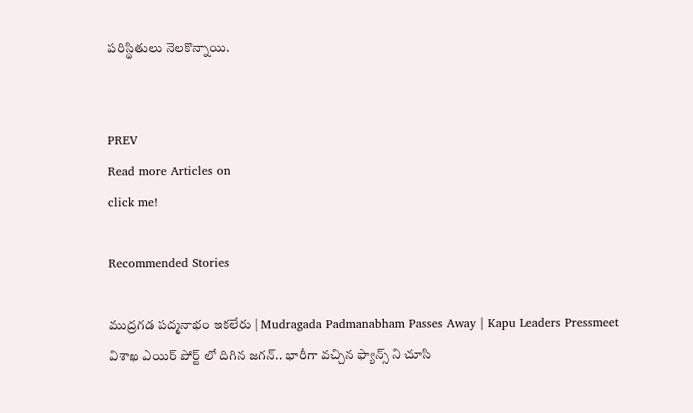పరిస్థితులు నెలకొన్నాయి.


PREV
Read more Articles on
click me!

Recommended Stories

ముద్రగడ పద్మనాభం ఇకలేరు | Mudragada Padmanabham Passes Away | Kapu Leaders Pressmeet
విశాఖ ఎయిర్ పోర్ట్ లో దిగిన జగన్.. భారీగా వచ్చిన ఫ్యాన్స్ ని చూసి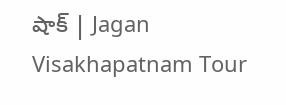షాక్ | Jagan Visakhapatnam Tour